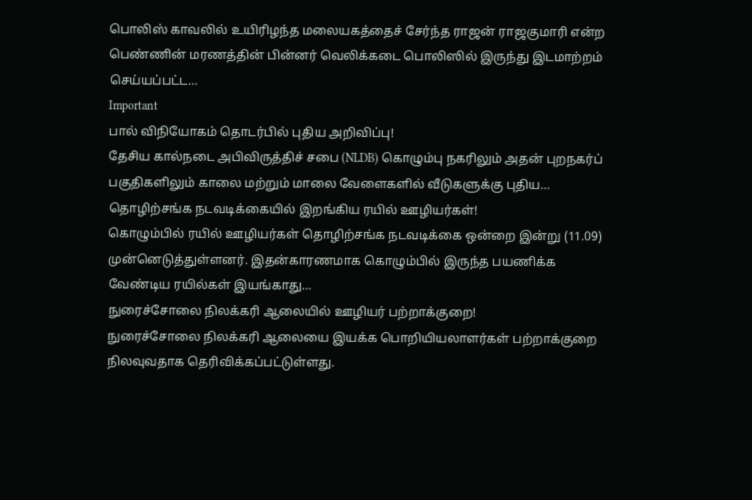பொலிஸ் காவலில் உயிரிழந்த மலையகத்தைச் சேர்ந்த ராஜன் ராஜகுமாரி என்ற பெண்ணின் மரணத்தின் பின்னர் வெலிக்கடை பொலிஸில் இருந்து இடமாற்றம் செய்யப்பட்ட…
Important
பால் விநியோகம் தொடர்பில் புதிய அறிவிப்பு!
தேசிய கால்நடை அபிவிருத்திச் சபை (NLDB) கொழும்பு நகரிலும் அதன் புறநகர்ப் பகுதிகளிலும் காலை மற்றும் மாலை வேளைகளில் வீடுகளுக்கு புதிய…
தொழிற்சங்க நடவடிக்கையில் இறங்கிய ரயில் ஊழியர்கள்!
கொழும்பில் ரயில் ஊழியர்கள் தொழிற்சங்க நடவடிக்கை ஒன்றை இன்று (11.09) முன்னெடுத்துள்ளனர். இதன்காரணமாக கொழும்பில் இருந்த பயணிக்க வேண்டிய ரயில்கள் இயங்காது…
நுரைச்சோலை நிலக்கரி ஆலையில் ஊழியர் பற்றாக்குறை!
நுரைச்சோலை நிலக்கரி ஆலையை இயக்க பொறியியலாளர்கள் பற்றாக்குறை நிலவுவதாக தெரிவிக்கப்பட்டுள்ளது.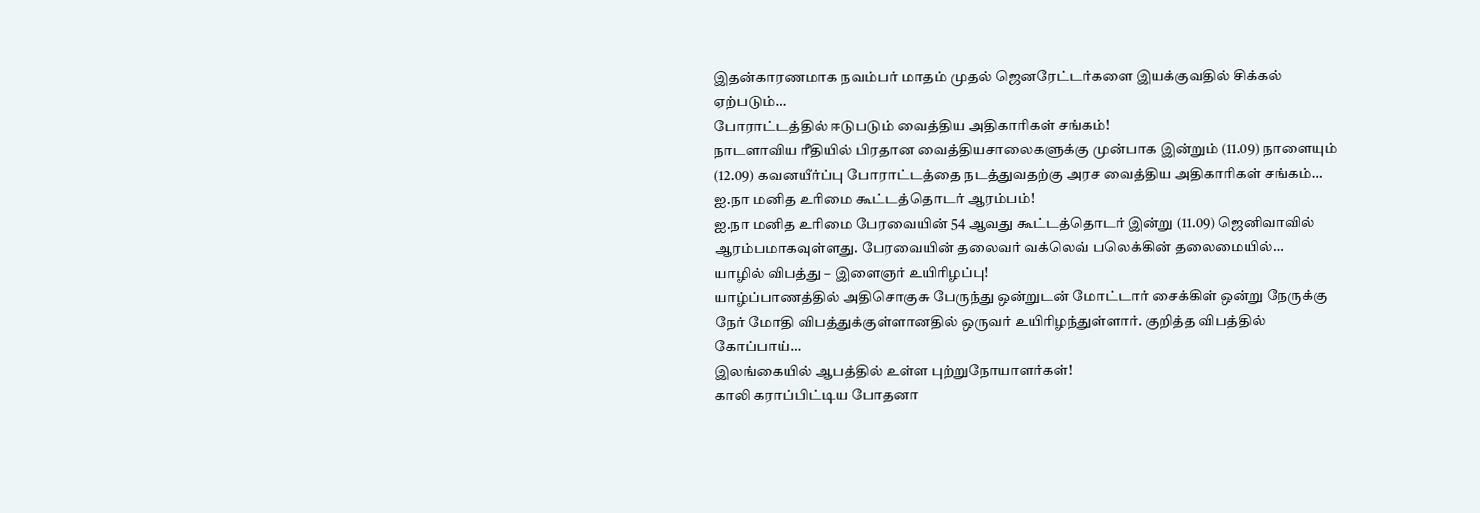இதன்காரணமாக நவம்பர் மாதம் முதல் ஜெனரேட்டர்களை இயக்குவதில் சிக்கல் ஏற்படும்…
போராட்டத்தில் ஈடுபடும் வைத்திய அதிகாரிகள் சங்கம்!
நாடளாவிய ரீதியில் பிரதான வைத்தியசாலைகளுக்கு முன்பாக இன்றும் (11.09) நாளையும் (12.09) கவனயீர்ப்பு போராட்டத்தை நடத்துவதற்கு அரச வைத்திய அதிகாரிகள் சங்கம்…
ஐ.நா மனித உரிமை கூட்டத்தொடர் ஆரம்பம்!
ஐ.நா மனித உரிமை பேரவையின் 54 ஆவது கூட்டத்தொடர் இன்று (11.09) ஜெனிவாவில் ஆரம்பமாகவுள்ளது. பேரவையின் தலைவர் வக்லெவ் பலெக்கின் தலைமையில்…
யாழில் விபத்து – இளைஞர் உயிரிழப்பு!
யாழ்ப்பாணத்தில் அதிசொகுசு பேருந்து ஒன்றுடன் மோட்டார் சைக்கிள் ஒன்று நேருக்கு நேர் மோதி விபத்துக்குள்ளானதில் ஒருவர் உயிரிழந்துள்ளார். குறித்த விபத்தில் கோப்பாய்…
இலங்கையில் ஆபத்தில் உள்ள புற்றுநோயாளர்கள்!
காலி கராப்பிட்டிய போதனா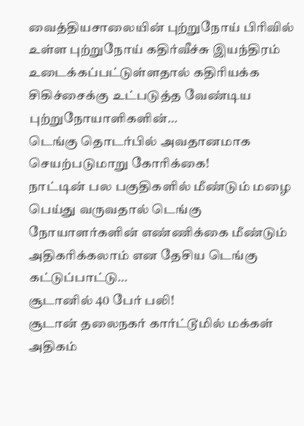வைத்தியசாலையின் புற்றுநோய் பிரிவில் உள்ள புற்றுநோய் கதிர்வீச்சு இயந்திரம் உடைக்கப்பட்டுள்ளதால் கதிரியக்க சிகிச்சைக்கு உட்படுத்த வேண்டிய புற்றுநோயாளிகளின்…
டெங்கு தொடர்பில் அவதானமாக செயற்படுமாறு கோரிக்கை!
நாட்டின் பல பகுதிகளில் மீண்டும் மழை பெய்து வருவதால் டெங்கு நோயாளர்களின் எண்ணிக்கை மீண்டும் அதிகரிக்கலாம் என தேசிய டெங்கு கட்டுப்பாட்டு…
சூடானில் 40 பேர் பலி!
சூடான் தலைநகர் கார்ட்டூமில் மக்கள் அதிகம்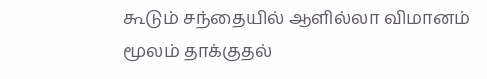கூடும் சந்தையில் ஆளில்லா விமானம் மூலம் தாக்குதல்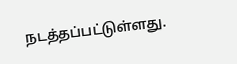நடத்தப்பட்டுள்ளது.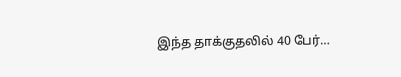இந்த தாக்குதலில் 40 பேர்…